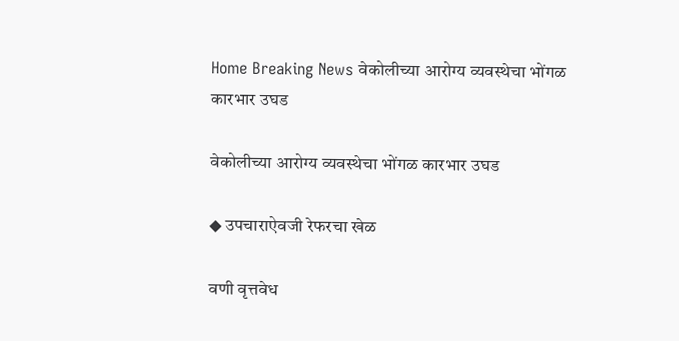Home Breaking News वेकोलीच्या आरोग्य व्यवस्थेचा भोंगळ कारभार उघड

वेकोलीच्या आरोग्य व्यवस्थेचा भोंगळ कारभार उघड

◆ उपचाराऐवजी रेफरचा खेळ

वणी वृत्तवेध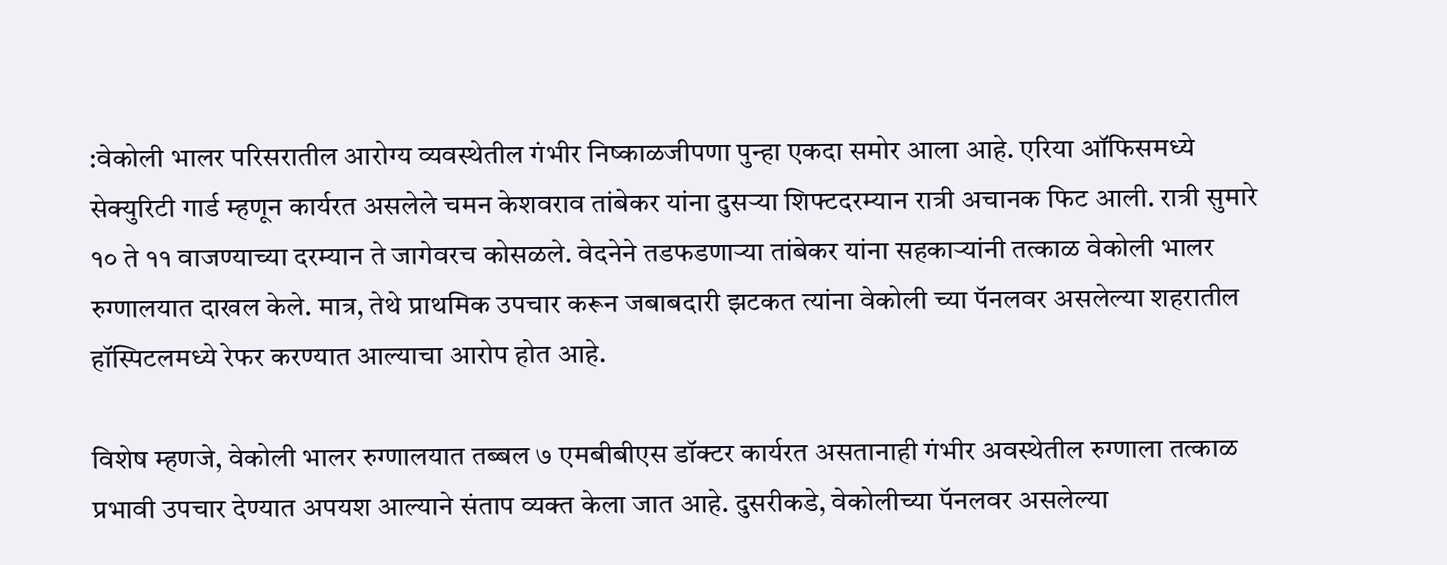:वेकोली भालर परिसरातील आरोग्य व्यवस्थेतील गंभीर निष्काळजीपणा पुन्हा एकदा समोर आला आहे. एरिया ऑफिसमध्ये सेक्युरिटी गार्ड म्हणून कार्यरत असलेले चमन केशवराव तांबेकर यांना दुसऱ्या शिफ्टदरम्यान रात्री अचानक फिट आली. रात्री सुमारे १० ते ११ वाजण्याच्या दरम्यान ते जागेवरच कोसळले. वेदनेने तडफडणाऱ्या तांबेकर यांना सहकाऱ्यांनी तत्काळ वेकोली भालर रुग्णालयात दाखल केले. मात्र, तेथे प्राथमिक उपचार करून जबाबदारी झटकत त्यांना वेकोली च्या पॅनलवर असलेल्या शहरातील हॉस्पिटलमध्ये रेफर करण्यात आल्याचा आरोप होत आहे.

विशेष म्हणजे, वेकोली भालर रुग्णालयात तब्बल ७ एमबीबीएस डॉक्टर कार्यरत असतानाही गंभीर अवस्थेतील रुग्णाला तत्काळ प्रभावी उपचार देण्यात अपयश आल्याने संताप व्यक्त केला जात आहे. दुसरीकडे, वेकोलीच्या पॅनलवर असलेल्या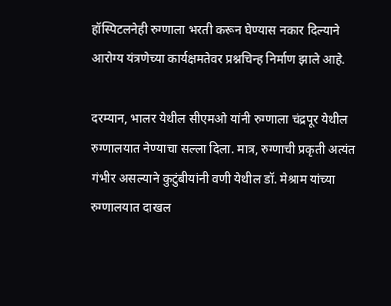हॉस्पिटलनेही रुग्णाला भरती करून घेण्यास नकार दिल्याने आरोग्य यंत्रणेच्या कार्यक्षमतेवर प्रश्नचिन्ह निर्माण झाले आहे.

दरम्यान, भालर येथील सीएमओ यांनी रुग्णाला चंद्रपूर येथील रुग्णालयात नेण्याचा सल्ला दिला. मात्र, रुग्णाची प्रकृती अत्यंत गंभीर असल्याने कुटुंबीयांनी वणी येथील डॉ. मेश्राम यांच्या रुग्णालयात दाखल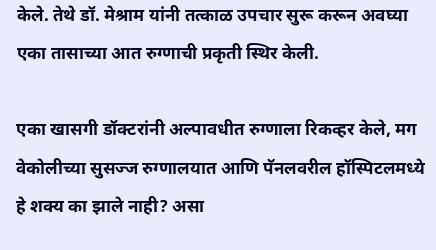केले. तेथे डॉ. मेश्राम यांनी तत्काळ उपचार सुरू करून अवघ्या एका तासाच्या आत रुग्णाची प्रकृती स्थिर केली.

एका खासगी डॉक्टरांनी अल्पावधीत रुग्णाला रिकव्हर केले, मग वेकोलीच्या सुसज्ज रुग्णालयात आणि पॅनलवरील हॉस्पिटलमध्ये हे शक्य का झाले नाही? असा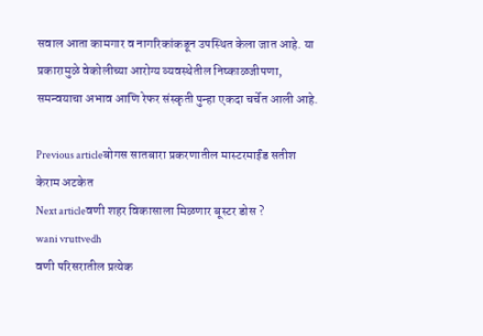सवाल आता कामगार व नागरिकांकडून उपस्थित केला जात आहे. या प्रकारामुळे वेकोलीच्या आरोग्य व्यवस्थेतील निष्काळजीपणा, समन्वयाचा अभाव आणि रेफर संस्कृती पुन्हा एकदा चर्चेत आली आहे.

Previous articleबोगस सातबारा प्रकरणातील मास्टरमाईंड सतीश केराम अटकेत
Next articleवणी शहर विकासाला मिळणार बूस्टर डोस ?
wani vruttvedh
वणी परिसरातील प्रत्येक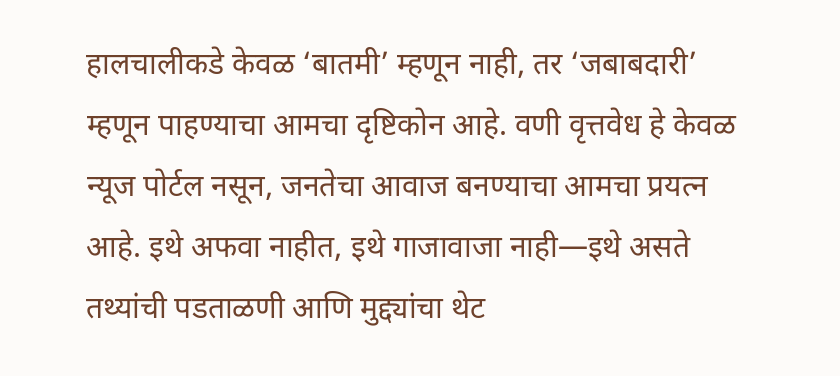हालचालीकडे केवळ ‘बातमी’ म्हणून नाही, तर ‘जबाबदारी’ म्हणून पाहण्याचा आमचा दृष्टिकोन आहे. वणी वृत्तवेध हे केवळ न्यूज पोर्टल नसून, जनतेचा आवाज बनण्याचा आमचा प्रयत्न आहे. इथे अफवा नाहीत, इथे गाजावाजा नाही—इथे असते तथ्यांची पडताळणी आणि मुद्द्यांचा थेट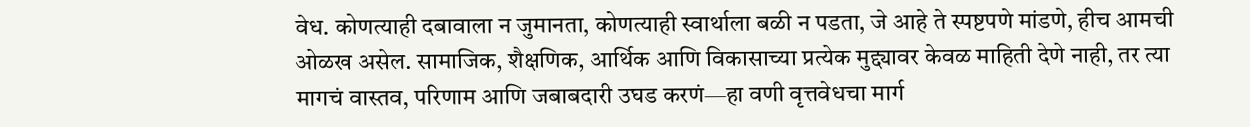वेध. कोणत्याही दबावाला न जुमानता, कोणत्याही स्वार्थाला बळी न पडता, जे आहे ते स्पष्टपणे मांडणे, हीच आमची ओळख असेल. सामाजिक, शैक्षणिक, आर्थिक आणि विकासाच्या प्रत्येक मुद्द्यावर केवळ माहिती देणे नाही, तर त्या मागचं वास्तव, परिणाम आणि जबाबदारी उघड करणं—हा वणी वृत्तवेधचा मार्ग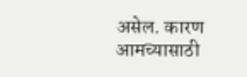असेल. कारण आमच्यासाठी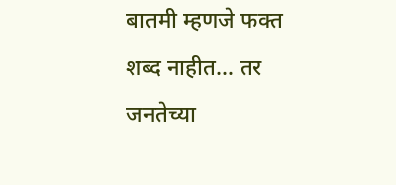बातमी म्हणजे फक्त शब्द नाहीत… तर जनतेच्या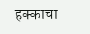हक्काचा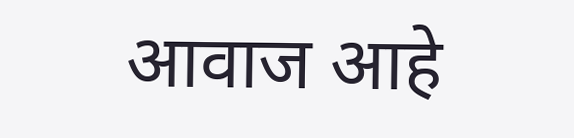आवाज आहे